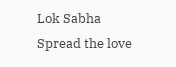Lok Sabha
Spread the love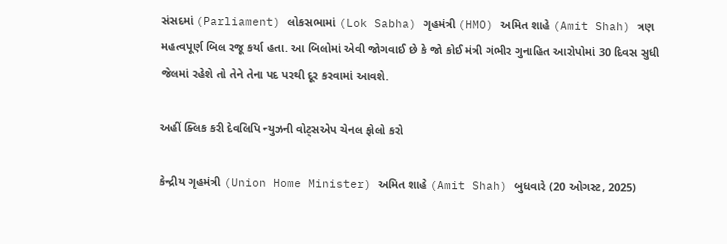સંસદમાં (Parliament) લોકસભામાં (Lok Sabha) ગૃહમંત્રી (HMO) અમિત શાહે (Amit Shah) ત્રણ મહત્વપૂર્ણ બિલ રજૂ કર્યા હતા. આ બિલોમાં એવી જોગવાઈ છે કે જો કોઈ મંત્રી ગંભીર ગુનાહિત આરોપોમાં 30 દિવસ સુધી જેલમાં રહેશે તો તેને તેના પદ પરથી દૂર કરવામાં આવશે.

અહીં ક્લિક કરી દેવલિપિ ન્યુઝની વોટ્સએપ ચેનલ ફોલો કરો

કેન્દ્રીય ગૃહમંત્રી (Union Home Minister) અમિત શાહે (Amit Shah) બુધવારે (20 ઓગસ્ટ, 2025)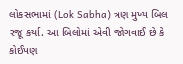લોકસભામાં (Lok Sabha) ત્રણ મુખ્ય બિલ રજૂ કર્યા. આ બિલોમાં એવી જોગવાઈ છે કે કોઈપણ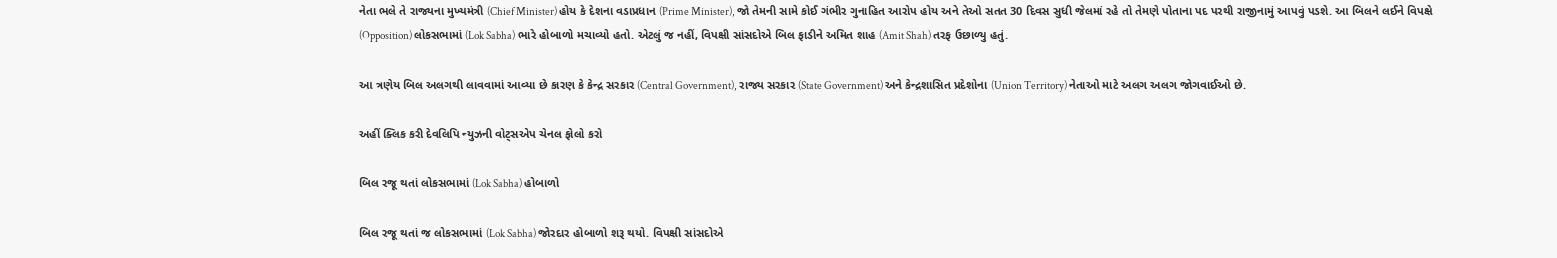નેતા ભલે તે રાજ્યના મુખ્યમંત્રી (Chief Minister) હોય કે દેશના વડાપ્રધાન (Prime Minister), જો તેમની સામે કોઈ ગંભીર ગુનાહિત આરોપ હોય અને તેઓ સતત 30 દિવસ સુધી જેલમાં રહે તો તેમણે પોતાના પદ પરથી રાજીનામું આપવું પડશે. આ બિલને લઈને વિપક્ષે (Opposition) લોકસભામાં (Lok Sabha) ભારે હોબાળો મચાવ્યો હતો. એટલું જ નહીં, વિપક્ષી સાંસદોએ બિલ ફાડીને અમિત શાહ (Amit Shah) તરફ ઉછાળ્યુ હતું.

આ ત્રણેય બિલ અલગથી લાવવામાં આવ્યા છે કારણ કે કેન્દ્ર સરકાર (Central Government), રાજ્ય સરકાર (State Government) અને કેન્દ્રશાસિત પ્રદેશોના (Union Territory) નેતાઓ માટે અલગ અલગ જોગવાઈઓ છે.

અહીં ક્લિક કરી દેવલિપિ ન્યુઝની વોટ્સએપ ચેનલ ફોલો કરો

બિલ રજૂ થતાં લોકસભામાં (Lok Sabha) હોબાળો

બિલ રજૂ થતાં જ લોકસભામાં (Lok Sabha) જોરદાર હોબાળો શરૂ થયો. વિપક્ષી સાંસદોએ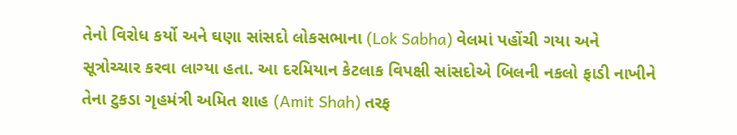તેનો વિરોધ કર્યો અને ઘણા સાંસદો લોકસભાના (Lok Sabha) વેલમાં પહોંચી ગયા અને સૂત્રોચ્ચાર કરવા લાગ્યા હતા. આ દરમિયાન કેટલાક વિપક્ષી સાંસદોએ બિલની નકલો ફાડી નાખીને તેના ટુકડા ગૃહમંત્રી અમિત શાહ (Amit Shah) તરફ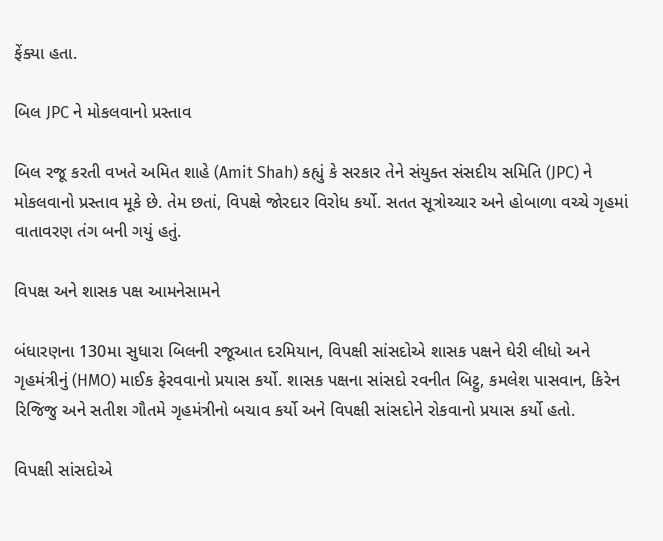ફેંક્યા હતા.

બિલ JPC ને મોકલવાનો પ્રસ્તાવ

બિલ રજૂ કરતી વખતે અમિત શાહે (Amit Shah) કહ્યું કે સરકાર તેને સંયુક્ત સંસદીય સમિતિ (JPC) ને મોકલવાનો પ્રસ્તાવ મૂકે છે. તેમ છતાં, વિપક્ષે જોરદાર વિરોધ કર્યો. સતત સૂત્રોચ્ચાર અને હોબાળા વચ્ચે ગૃહમાં વાતાવરણ તંગ બની ગયું હતું.

વિપક્ષ અને શાસક પક્ષ આમનેસામને

બંધારણના 130મા સુધારા બિલની રજૂઆત દરમિયાન, વિપક્ષી સાંસદોએ શાસક પક્ષને ઘેરી લીધો અને ગૃહમંત્રીનું (HMO) માઈક ફેરવવાનો પ્રયાસ કર્યો. શાસક પક્ષના સાંસદો રવનીત બિટ્ટુ, કમલેશ પાસવાન, કિરેન રિજિજુ અને સતીશ ગૌતમે ગૃહમંત્રીનો બચાવ કર્યો અને વિપક્ષી સાંસદોને રોકવાનો પ્રયાસ કર્યો હતો.

વિપક્ષી સાંસદોએ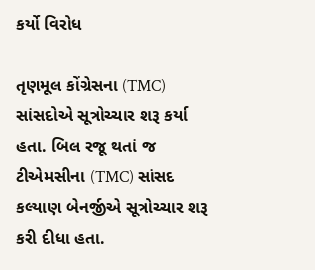કર્યો વિરોધ

તૃણમૂલ કોંગ્રેસના (TMC) સાંસદોએ સૂત્રોચ્ચાર શરૂ કર્યા હતા. બિલ રજૂ થતાં જ ટીએમસીના (TMC) સાંસદ કલ્યાણ બેનર્જીએ સૂત્રોચ્ચાર શરૂ કરી દીધા હતા.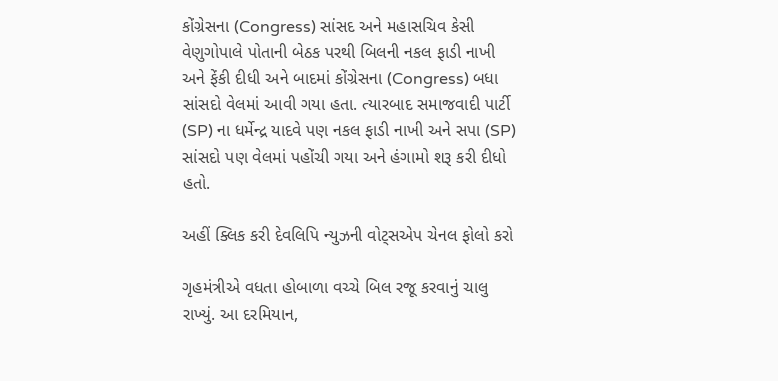કોંગ્રેસના (Congress) સાંસદ અને મહાસચિવ કેસી વેણુગોપાલે પોતાની બેઠક પરથી બિલની નકલ ફાડી નાખી અને ફેંકી દીધી અને બાદમાં કોંગ્રેસના (Congress) બધા સાંસદો વેલમાં આવી ગયા હતા. ત્યારબાદ સમાજવાદી પાર્ટી (SP) ના ધર્મેન્દ્ર યાદવે પણ નકલ ફાડી નાખી અને સપા (SP) સાંસદો પણ વેલમાં પહોંચી ગયા અને હંગામો શરૂ કરી દીધો હતો.

અહીં ક્લિક કરી દેવલિપિ ન્યુઝની વોટ્સએપ ચેનલ ફોલો કરો

ગૃહમંત્રીએ વધતા હોબાળા વચ્ચે બિલ રજૂ કરવાનું ચાલુ રાખ્યું. આ દરમિયાન,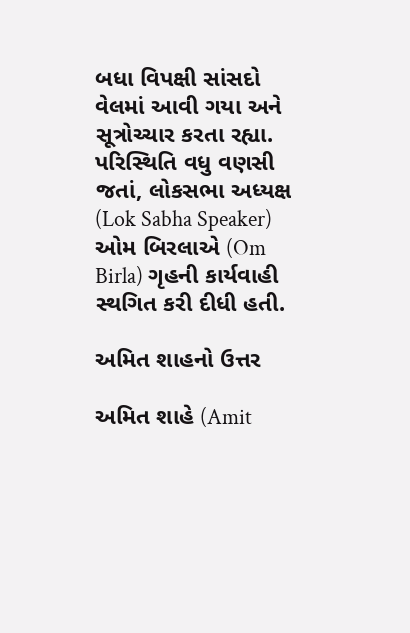બધા વિપક્ષી સાંસદો વેલમાં આવી ગયા અને સૂત્રોચ્ચાર કરતા રહ્યા. પરિસ્થિતિ વધુ વણસી જતાં, લોકસભા અધ્યક્ષ (Lok Sabha Speaker) ઓમ બિરલાએ (Om Birla) ગૃહની કાર્યવાહી સ્થગિત કરી દીધી હતી.

અમિત શાહનો ઉત્તર

અમિત શાહે (Amit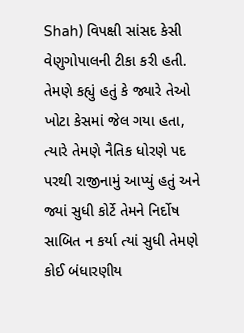Shah) વિપક્ષી સાંસદ કેસી વેણુગોપાલની ટીકા કરી હતી. તેમણે કહ્યું હતું કે જ્યારે તેઓ ખોટા કેસમાં જેલ ગયા હતા, ત્યારે તેમણે નૈતિક ધોરણે પદ પરથી રાજીનામું આપ્યું હતું અને જ્યાં સુધી કોર્ટે તેમને નિર્દોષ સાબિત ન કર્યા ત્યાં સુધી તેમણે કોઈ બંધારણીય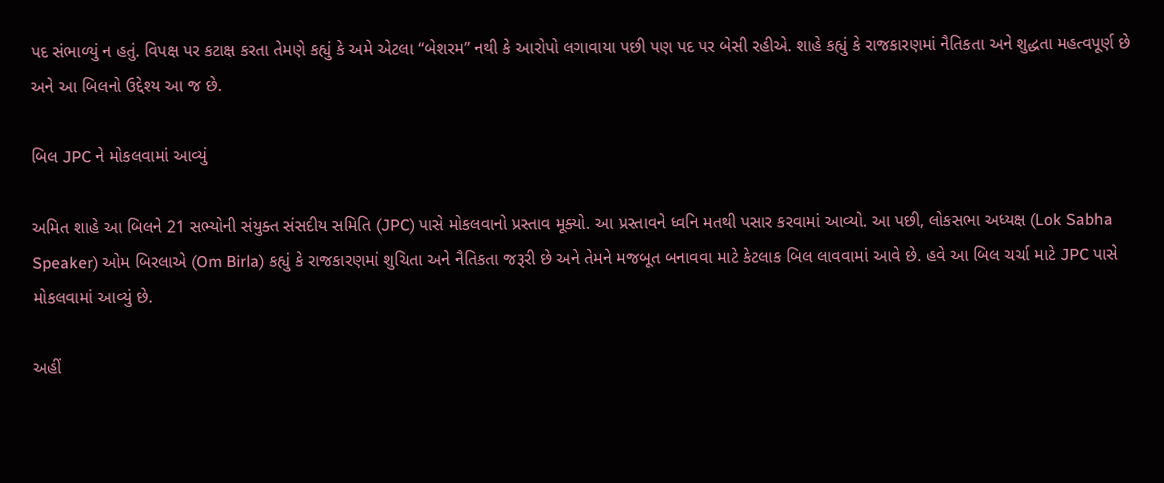પદ સંભાળ્યું ન હતું. વિપક્ષ પર કટાક્ષ કરતા તેમણે કહ્યું કે અમે એટલા “બેશરમ” નથી કે આરોપો લગાવાયા પછી પણ પદ પર બેસી રહીએ. શાહે કહ્યું કે રાજકારણમાં નૈતિકતા અને શુદ્ધતા મહત્વપૂર્ણ છે અને આ બિલનો ઉદ્દેશ્ય આ જ છે.

બિલ JPC ને મોકલવામાં આવ્યું

અમિત શાહે આ બિલને 21 સભ્યોની સંયુક્ત સંસદીય સમિતિ (JPC) પાસે મોકલવાનો પ્રસ્તાવ મૂક્યો. આ પ્રસ્તાવને ધ્વનિ મતથી પસાર કરવામાં આવ્યો. આ પછી, લોકસભા અધ્યક્ષ (Lok Sabha Speaker) ઓમ બિરલાએ (Om Birla) કહ્યું કે રાજકારણમાં શુચિતા અને નૈતિકતા જરૂરી છે અને તેમને મજબૂત બનાવવા માટે કેટલાક બિલ લાવવામાં આવે છે. હવે આ બિલ ચર્ચા માટે JPC પાસે મોકલવામાં આવ્યું છે.

અહીં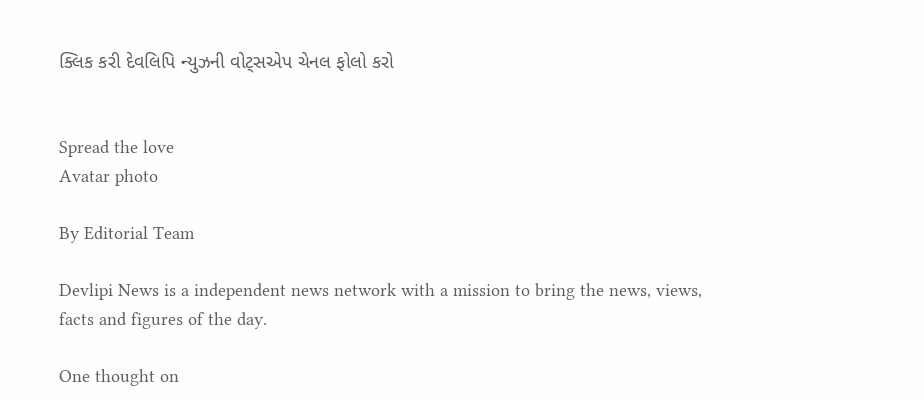ક્લિક કરી દેવલિપિ ન્યુઝની વોટ્સએપ ચેનલ ફોલો કરો


Spread the love
Avatar photo

By Editorial Team

Devlipi News is a independent news network with a mission to bring the news, views, facts and figures of the day.

One thought on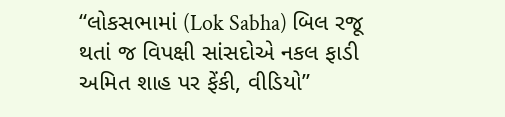“લોકસભામાં (Lok Sabha) બિલ રજૂ થતાં જ વિપક્ષી સાંસદોએ નકલ ફાડી અમિત શાહ પર ફેંકી, વીડિયો”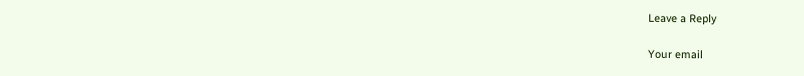Leave a Reply

Your email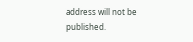address will not be published.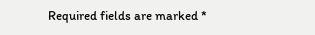Required fields are marked *